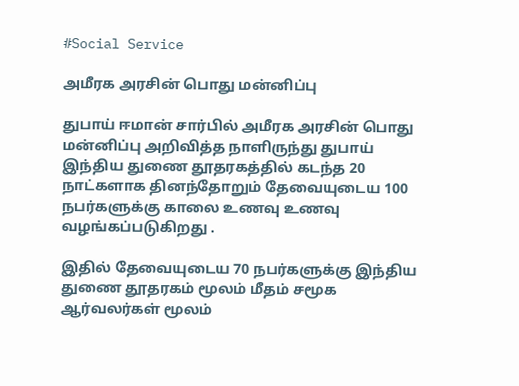#Social Service

அமீரக அரசின் பொது மன்னிப்பு

துபாய் ஈமான் சார்பில் அமீரக அரசின் பொது மன்னிப்பு அறிவித்த நாளிருந்து துபாய் இந்திய துணை தூதரகத்தில் கடந்த 20 நாட்களாக தினந்தோறும் தேவையுடைய 100 நபர்களுக்கு காலை உணவு உணவு வழங்கப்படுகிறது .

இதில் தேவையுடைய 70 நபர்களுக்கு இந்திய துணை தூதரகம் மூலம் மீதம் சமூக ஆர்வலர்கள் மூலம்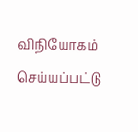விநியோகம் செய்யப்பட்டு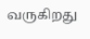வருகிறது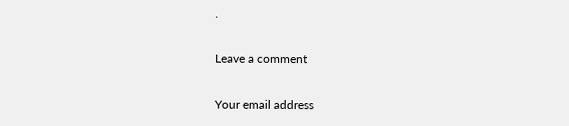.

Leave a comment

Your email address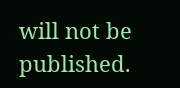will not be published.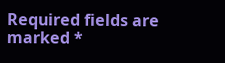Required fields are marked *